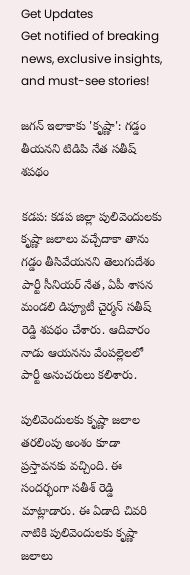Get Updates
Get notified of breaking news, exclusive insights, and must-see stories!

జగన్ ఇలాకాకు 'కృష్ణా': గడ్డం తీయనని టిడిపి నేత సతీష్ శపథం

కడప: కడప జిల్లా పులివెందులకు కృష్ణా జలాలు వచ్చేదాకా తాను గడ్డం తీసివేయనని తెలుగుదేశం పార్టీ సీనియర్ నేత, ఏపీ శాసన మండలి డిప్యూటీ చైర్మన్ సతీష్ రెడ్డి శపథం చేశారు. ఆదివారం నాడు ఆయనను వేంపల్లెలలో పార్టీ అనుచరులు కలిశారు.

పులివెందులకు కృష్ణా జలాల తరలింపు అంశం కూడా ప్రస్తావనకు వచ్చింది. ఈ సందర్భంగా సతీశ్ రెడ్డి మాట్లాడారు. ఈ ఏడాది చివరి నాటికి పులివెందులకు కృష్ణా జలాలు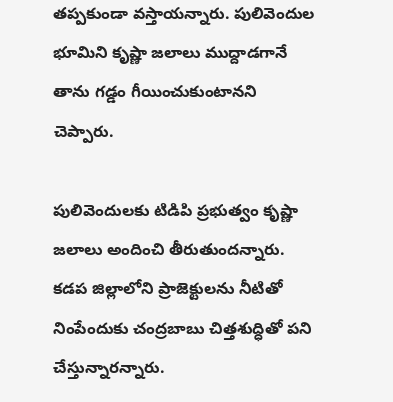తప్పకుండా వస్తాయన్నారు. పులివెందుల భూమిని కృష్ణా జలాలు ముద్దాడగానే తాను గడ్డం గీయించుకుంటానని చెప్పారు.

పులివెందులకు టిడిపి ప్రభుత్వం కృష్ణా జలాలు అందించి తీరుతుందన్నారు. కడప జిల్లాలోని ప్రాజెక్టులను నీటితో నింపేందుకు చంద్రబాబు చిత్తశుద్ధితో పని చేస్తున్నారన్నారు.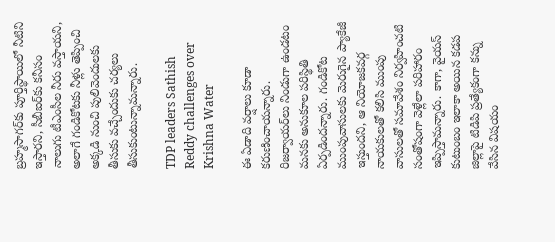బ్రహ్మసాగర్‌కు పూర్తిస్థాయిలో నీటిని ఇస్తారని, సీబీఐర్‌కు కనీసం నాలుగు టీఎంసీల నీరు వస్తాయని, అలాగే గండికోటకు నీళ్లు తెప్పించి అక్కడి నుంచి పులివెందులకు తీసుకు వచ్చేందుకు చర్యలు తీసుకుంటున్నామన్నారు.

TDP leaders Sathish Reddy challenges over Krishna Water

ఈ ఏడాది వర్షాలు కూడా కరుణించాయన్నారు. రిజర్వాయర్‌లు నిండుగా ఉండటం మనకు అనుకూల పరిస్థితి ఏర్పడిందన్నారు. గండికోట ముంపువాసులకు మెరుగైన ప్యాకేజీ ఇస్తుందని, ఆ నియోజకవర్గ నాయకులతో కలిసి ముంపు వాసులతో సమావేశం నిర్వహించటి సంతోషంగా వెళ్లేలా పరిహారం ఇప్పిస్తామన్నారు. కాగా, వైయస్ కుటుంబం ఇలాకా అయిన కడప జిల్లాపై టిడిపి ప్రత్యేకంగా కన్ను వేసిన విషయం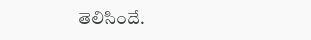తెలిసిందే.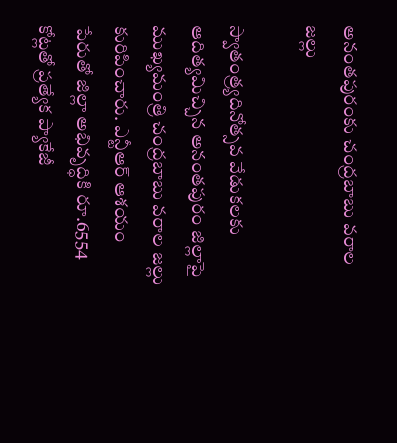అనంతపురంకు చంద్రబాబు వరాల జల్లు

స్వాతంత్ర్యదినోత్సవ వేడుకలకు ఆదిత్యమిచ్చిన అనంతపురం జిల్లాపై ముఖ్యమంత్రి చంద్రబాబు వరాల జల్లు కురిపించారు. ఎన్టీఆర్ ఆశయం పేరుతో జిల్లా అభివృద్ధికి రూ.6554 కోట్లతో ప్రత్యేక ప్యాకేజీ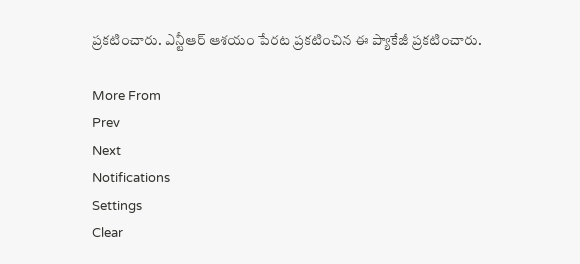ప్రకటించారు. ఎన్టీఆర్ ఆశయం పేరట ప్రకటించిన ఈ ప్యాకేజీ ప్రకటించారు.

More From
Prev
Next
Notifications
Settings
Clear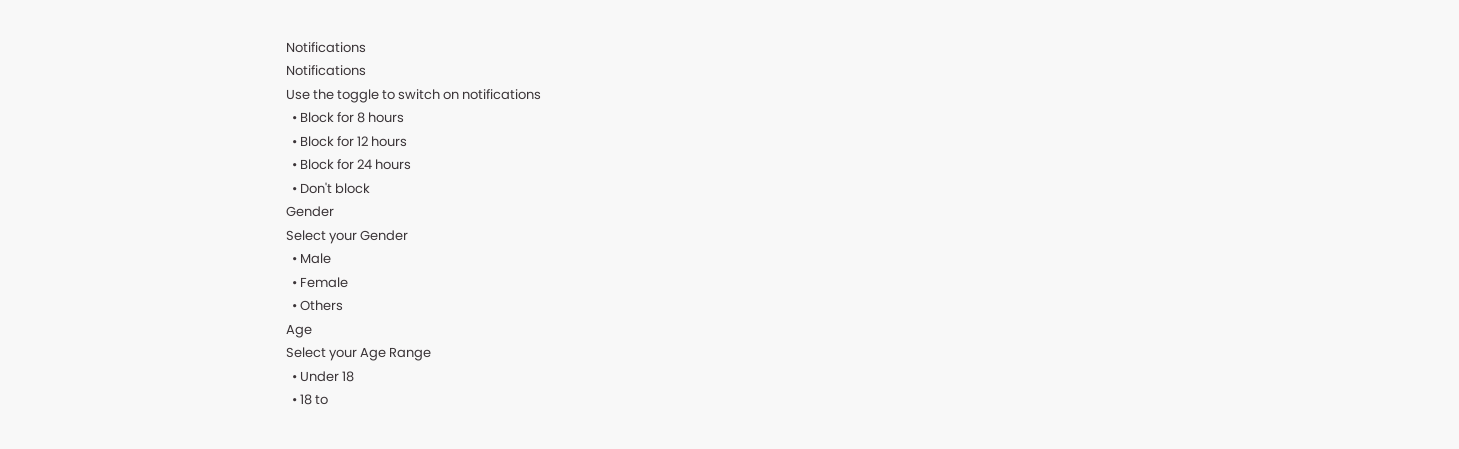Notifications
Notifications
Use the toggle to switch on notifications
  • Block for 8 hours
  • Block for 12 hours
  • Block for 24 hours
  • Don't block
Gender
Select your Gender
  • Male
  • Female
  • Others
Age
Select your Age Range
  • Under 18
  • 18 to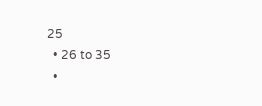25
  • 26 to 35
  •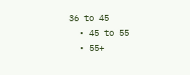36 to 45
  • 45 to 55
  • 55+